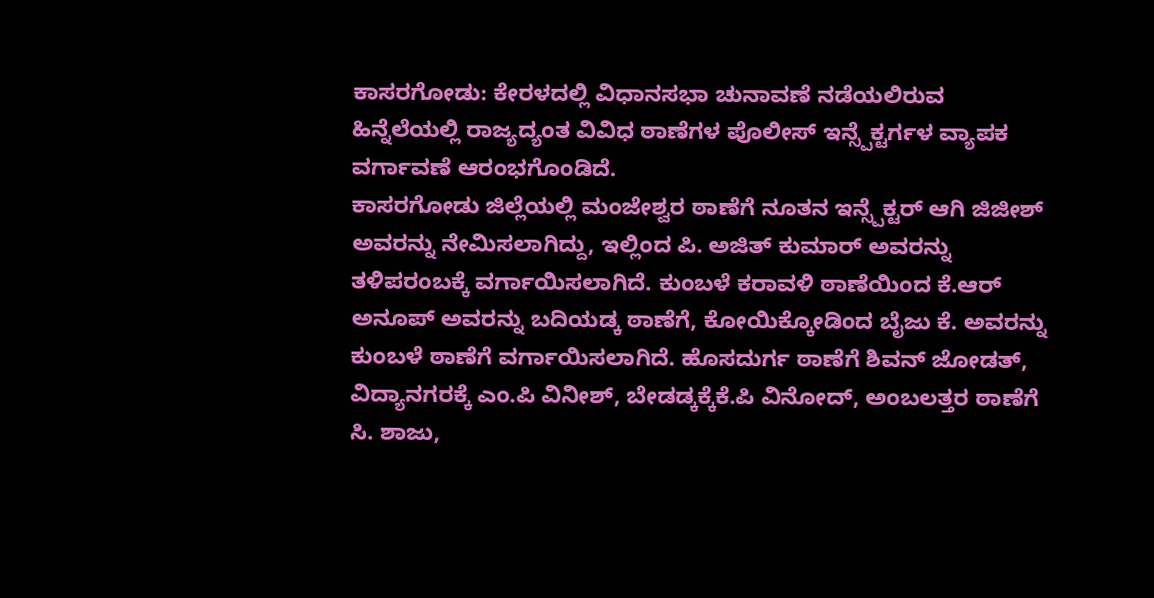ಕಾಸರಗೋಡು: ಕೇರಳದಲ್ಲಿ ವಿಧಾನಸಭಾ ಚುನಾವಣೆ ನಡೆಯಲಿರುವ ಹಿನ್ನೆಲೆಯಲ್ಲಿ ರಾಜ್ಯದ್ಯಂತ ವಿವಿಧ ಠಾಣೆಗಳ ಪೊಲೀಸ್ ಇನ್ಸ್ಪೆಕ್ಟರ್ಗಳ ವ್ಯಾಪಕ ವರ್ಗಾವಣೆ ಆರಂಭಗೊಂಡಿದೆ.
ಕಾಸರಗೋಡು ಜಿಲ್ಲೆಯಲ್ಲಿ ಮಂಜೇಶ್ವರ ಠಾಣೆಗೆ ನೂತನ ಇನ್ಸ್ಪೆಕ್ಟರ್ ಆಗಿ ಜಿಜೀಶ್ ಅವರನ್ನು ನೇಮಿಸಲಾಗಿದ್ದು, ಇಲ್ಲಿಂದ ಪಿ. ಅಜಿತ್ ಕುಮಾರ್ ಅವರನ್ನು ತಳಿಪರಂಬಕ್ಕೆ ವರ್ಗಾಯಿಸಲಾಗಿದೆ. ಕುಂಬಳೆ ಕರಾವಳಿ ಠಾಣೆಯಿಂದ ಕೆ.ಆರ್ ಅನೂಪ್ ಅವರನ್ನು ಬದಿಯಡ್ಕ ಠಾಣೆಗೆ, ಕೋಯಿಕ್ಕೋಡಿಂದ ಬೈಜು ಕೆ. ಅವರನ್ನು ಕುಂಬಳೆ ಠಾಣೆಗೆ ವರ್ಗಾಯಿಸಲಾಗಿದೆ. ಹೊಸದುರ್ಗ ಠಾಣೆಗೆ ಶಿವನ್ ಜೋಡತ್, ವಿದ್ಯಾನಗರಕ್ಕೆ ಎಂ.ಪಿ ವಿನೀಶ್, ಬೇಡಡ್ಕಕ್ಕೆಕೆ.ಪಿ ವಿನೋದ್, ಅಂಬಲತ್ತರ ಠಾಣೆಗೆ ಸಿ. ಶಾಜು,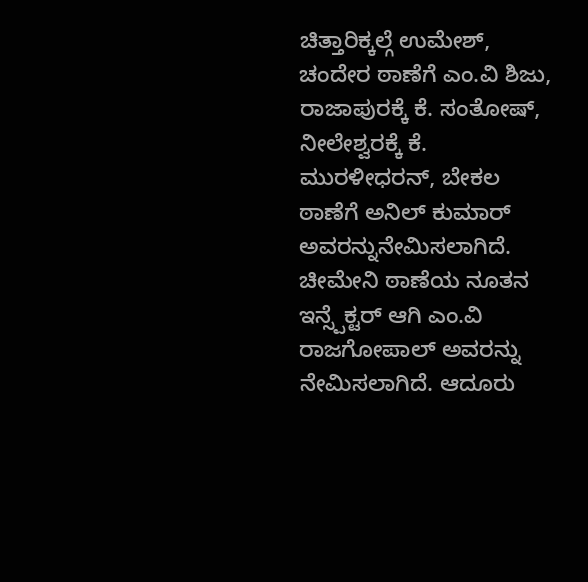ಚಿತ್ತಾರಿಕ್ಕಲ್ಗೆ ಉಮೇಶ್, ಚಂದೇರ ಠಾಣೆಗೆ ಎಂ.ವಿ ಶಿಜು, ರಾಜಾಪುರಕ್ಕೆ ಕೆ. ಸಂತೋಷ್, ನೀಲೇಶ್ವರಕ್ಕೆ ಕೆ. ಮುರಳೀಧರನ್, ಬೇಕಲ ಠಾಣೆಗೆ ಅನಿಲ್ ಕುಮಾರ್ ಅವರನ್ನುನೇಮಿಸಲಾಗಿದೆ.
ಚೀಮೇನಿ ಠಾಣೆಯ ನೂತನ ಇನ್ಸ್ಪೆಕ್ಟರ್ ಆಗಿ ಎಂ.ವಿ ರಾಜಗೋಪಾಲ್ ಅವರನ್ನು ನೇಮಿಸಲಾಗಿದೆ. ಆದೂರು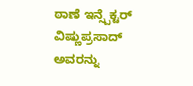ಠಾಣೆ ಇನ್ಸ್ಪೆಕ್ಟರ್ ವಿಷ್ಣುಪ್ರಸಾದ್ ಅವರನ್ನು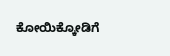ಕೋಯಿಕ್ಕೋಡಿಗೆ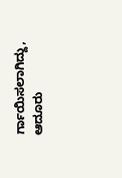ರ್ಗಾಯಿಸಲಾಗಿದ್ದು, ಆದೂರು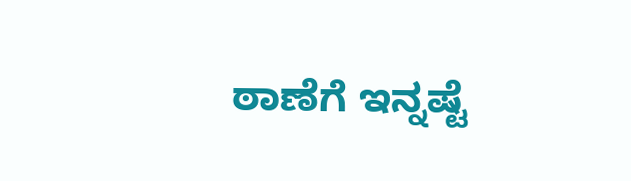ಠಾಣೆಗೆ ಇನ್ನಷ್ಟೆ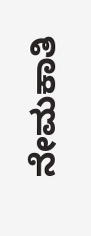ನೇಮಕಾತಿ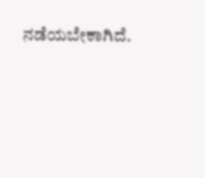ನಡೆಯಬೇಕಾಗಿದೆ.